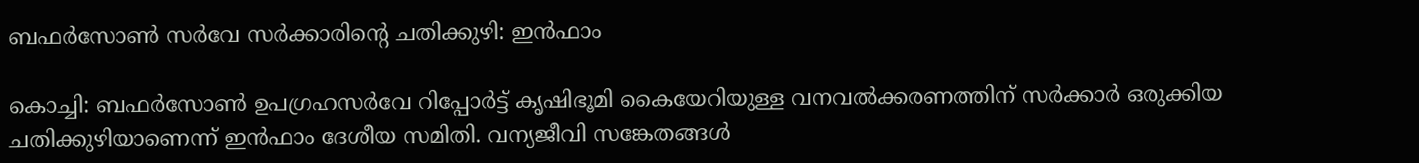ബഫര്‍സോണ്‍ സര്‍വേ സര്‍ക്കാരിന്റെ ചതിക്കുഴി: ഇന്‍ഫാം

കൊച്ചി: ബഫര്‍സോണ്‍ ഉപഗ്രഹസര്‍വേ റിപ്പോര്‍ട്ട് കൃഷിഭൂമി കൈയേറിയുള്ള വനവല്‍ക്കരണത്തിന് സര്‍ക്കാര്‍ ഒരുക്കിയ ചതിക്കുഴിയാണെന്ന് ഇന്‍ഫാം ദേശീയ സമിതി. വന്യജീവി സങ്കേതങ്ങള്‍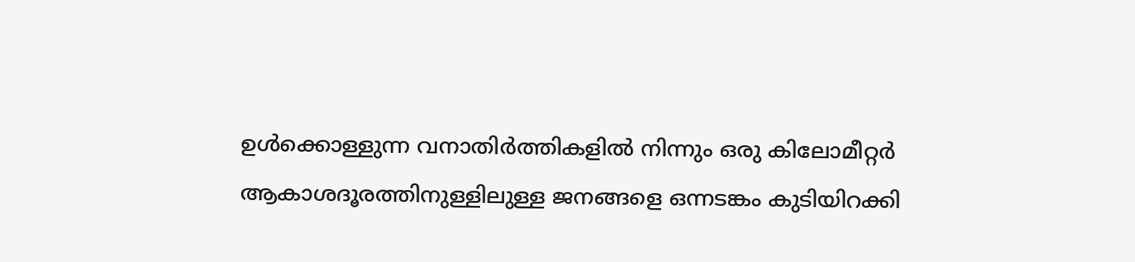ഉള്‍ക്കൊള്ളുന്ന വനാതിര്‍ത്തികളില്‍ നിന്നും ഒരു കിലോമീറ്റര്‍ ആകാശദൂരത്തിനുള്ളിലുള്ള ജനങ്ങളെ ഒന്നടങ്കം കുടിയിറക്കി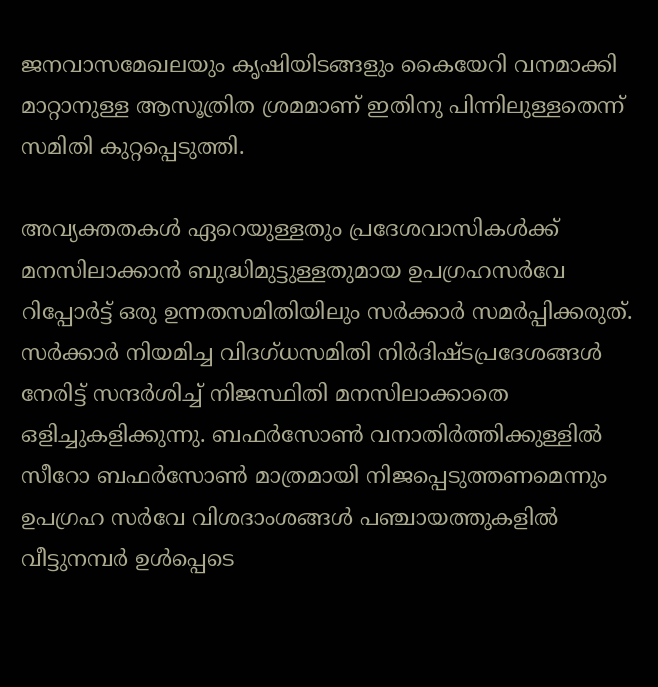ജനവാസമേഖലയും കൃഷിയിടങ്ങളും കൈയേറി വനമാക്കി മാറ്റാനുള്ള ആസൂത്രിത ശ്രമമാണ് ഇതിനു പിന്നിലുള്ളതെന്ന് സമിതി കുറ്റപ്പെടുത്തി.

അവ്യക്തതകള്‍ ഏറെയുള്ളതും പ്രദേശവാസികള്‍ക്ക് മനസിലാക്കാന്‍ ബുദ്ധിമുട്ടുള്ളതുമായ ഉപഗ്രഹസര്‍വേ റിപ്പോര്‍ട്ട് ഒരു ഉന്നതസമിതിയിലും സര്‍ക്കാര്‍ സമര്‍പ്പിക്കരുത്. സര്‍ക്കാര്‍ നിയമിച്ച വിദഗ്ധസമിതി നിര്‍ദിഷ്ടപ്രദേശങ്ങള്‍ നേരിട്ട് സന്ദര്‍ശിച്ച് നിജസ്ഥിതി മനസിലാക്കാതെ ഒളിച്ചുകളിക്കുന്നു. ബഫര്‍സോണ്‍ വനാതിര്‍ത്തിക്കുള്ളില്‍ സീറോ ബഫര്‍സോണ്‍ മാത്രമായി നിജപ്പെടുത്തണമെന്നും ഉപഗ്രഹ സര്‍വേ വിശദാംശങ്ങള്‍ പഞ്ചായത്തുകളില്‍ വീട്ടുനമ്പര്‍ ഉള്‍പ്പെടെ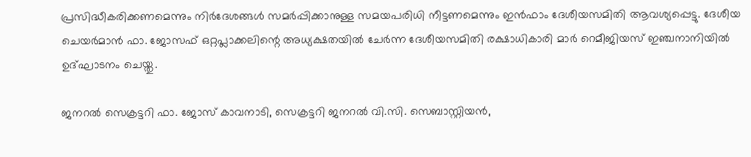പ്രസിദ്ധീകരിക്കണമെന്നും നിര്‍ദേശങ്ങള്‍ സമര്‍പ്പിക്കാനുള്ള സമയപരിധി നീട്ടണമെന്നും ഇന്‍ഫാം ദേശീയസമിതി ആവശ്യപ്പെട്ടു. ദേശീയ ചെയര്‍മാന്‍ ഫാ. ജോസഫ് ഒറ്റപ്ലാക്കലിന്റെ അധ്യക്ഷതയില്‍ ചേര്‍ന്ന ദേശീയസമിതി രക്ഷാധികാരി മാര്‍ റെമീജിയസ് ഇഞ്ചനാനിയില്‍ ഉദ്ഘാടനം ചെയ്തു.

ജനറല്‍ സെക്രട്ടറി ഫാ. ജോസ് കാവനാടി, സെക്രട്ടറി ജനറല്‍ വി.സി. സെബാസ്റ്റിയന്‍,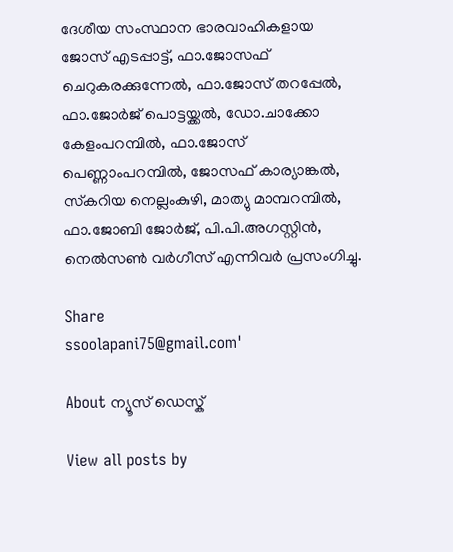ദേശീയ സംസ്ഥാന ഭാരവാഹികളായ ജോസ് എടപ്പാട്ട്, ഫാ.ജോസഫ് ചെറുകരക്കുന്നേല്‍, ഫാ.ജോസ് തറപ്പേല്‍, ഫാ.ജോര്‍ജ് പൊട്ടയ്ക്കല്‍, ഡോ.ചാക്കോ കേളംപറമ്പില്‍, ഫാ.ജോസ് പെണ്ണാംപറമ്പില്‍, ജോസഫ് കാര്യാങ്കല്‍, സ്‌കറിയ നെല്ലംകുഴി, മാത്യു മാമ്പറമ്പില്‍, ഫാ.ജോബി ജോര്‍ജ്, പി.പി.അഗസ്റ്റിന്‍, നെല്‍സണ്‍ വര്‍ഗീസ് എന്നിവര്‍ പ്രസംഗിച്ചു.

Share
ssoolapani75@gmail.com'

About ന്യൂസ് ഡെസ്ക്

View all posts by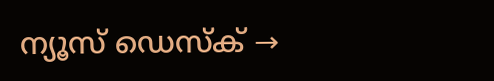ന്യൂസ് ഡെസ്ക് →